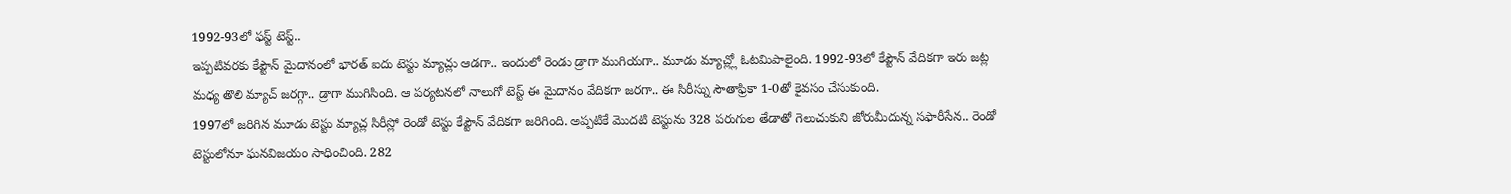1992-93లో ఫస్ట్ టెస్ట్..
ఇప్పటివరకు కేప్టౌన్ మైదానంలో భారత్ ఐదు టెస్టు మ్యాచ్లు ఆడగా.. ఇందులో రెండు డ్రాగా ముగియగా.. మూడు మ్యాచ్ల్లో ఓటమిపాలైంది. 1992-93లో కేప్టౌన్ వేదికగా ఇరు జట్ల మధ్య తొలి మ్యాచ్ జరగ్గా.. డ్రాగా ముగిసింది. ఆ పర్యటనలో నాలుగో టెస్ట్ ఈ మైదానం వేదికగా జరగా.. ఈ సిరీస్ను సౌతాఫ్రికా 1-0తో కైవసం చేసుకుంది.
1997లో జరిగిన మూడు టెస్టు మ్యాచ్ల సిరీస్లో రెండో టెస్టు కేప్టౌన్ వేదికగా జరిగింది. అప్పటికే మొదటి టెస్టును 328 పరుగుల తేడాతో గెలుచుకుని జోరుమీదున్న సఫారీసేన.. రెండో టెస్టులోనూ ఘనవిజయం సాధించింది. 282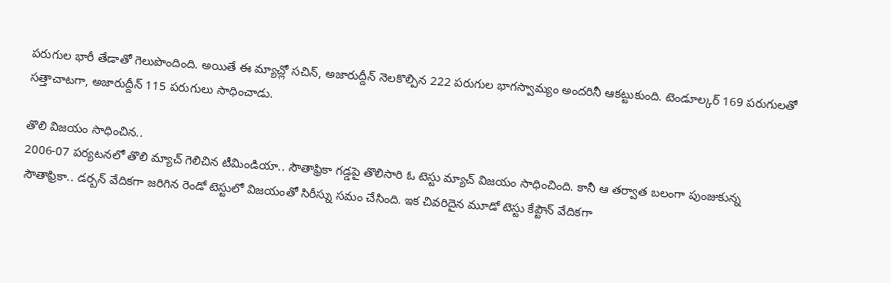పరుగుల భారీ తేడాతో గెలుపొందింది. అయితే ఈ మ్యాచ్లో సచిన్, అజారుద్దీన్ నెలకొల్పిన 222 పరుగుల భాగస్వామ్యం అందరినీ ఆకట్టుకుంది. టెండూల్కర్ 169 పరుగులతో సత్తాచాటగా, అజారుద్దీన్ 115 పరుగులు సాధించాడు.

తొలి విజయం సాధించిన..
2006-07 పర్యటనలో తొలి మ్యాచ్ గెలిచిన టీమిండియా.. సౌతాఫ్రికా గడ్డపై తొలిసారి ఓ టెస్టు మ్యాచ్ విజయం సాధించింది. కానీ ఆ తర్వాత బలంగా పుంజుకున్న సౌతాఫ్రికా.. డర్బన్ వేదికగా జరిగిన రెండో టెస్టులో విజయంతో సిరీస్ను సమం చేసింది. ఇక చివరిదైన మూడో టెస్టు కేప్టౌన్ వేదికగా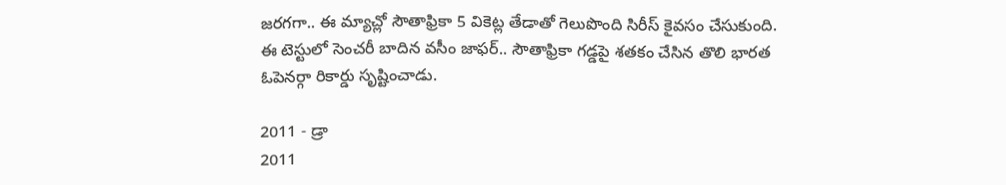జరగగా.. ఈ మ్యాచ్లో సౌతాఫ్రికా 5 వికెట్ల తేడాతో గెలుపొంది సిరీస్ కైవసం చేసుకుంది. ఈ టెస్టులో సెంచరీ బాదిన వసీం జాఫర్.. సౌతాఫ్రికా గడ్డపై శతకం చేసిన తొలి భారత ఓపెనర్గా రికార్డు సృష్టించాడు.

2011 - డ్రా
2011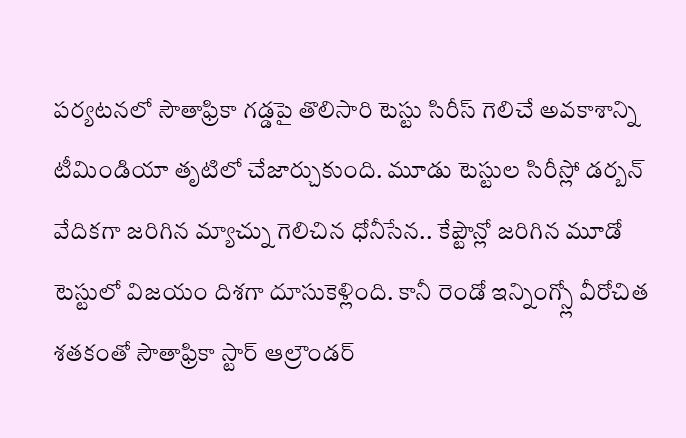పర్యటనలో సౌతాఫ్రికా గడ్డపై తొలిసారి టెస్టు సిరీస్ గెలిచే అవకాశాన్ని టీమిండియా తృటిలో చేజార్చుకుంది. మూడు టెస్టుల సిరీస్లో డర్బన్ వేదికగా జరిగిన మ్యాచ్ను గెలిచిన ధోనీసేన.. కేప్టౌన్లో జరిగిన మూడో టెస్టులో విజయం దిశగా దూసుకెళ్లింది. కానీ రెండో ఇన్నింగ్స్లో వీరోచిత శతకంతో సౌతాఫ్రికా స్టార్ ఆల్రౌండర్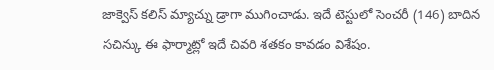జాక్వెస్ కలిస్ మ్యాచ్ను డ్రాగా ముగించాడు. ఇదే టెస్టులో సెంచరీ (146) బాదిన సచిన్కు ఈ ఫార్మాట్లో ఇదే చివరి శతకం కావడం విశేషం.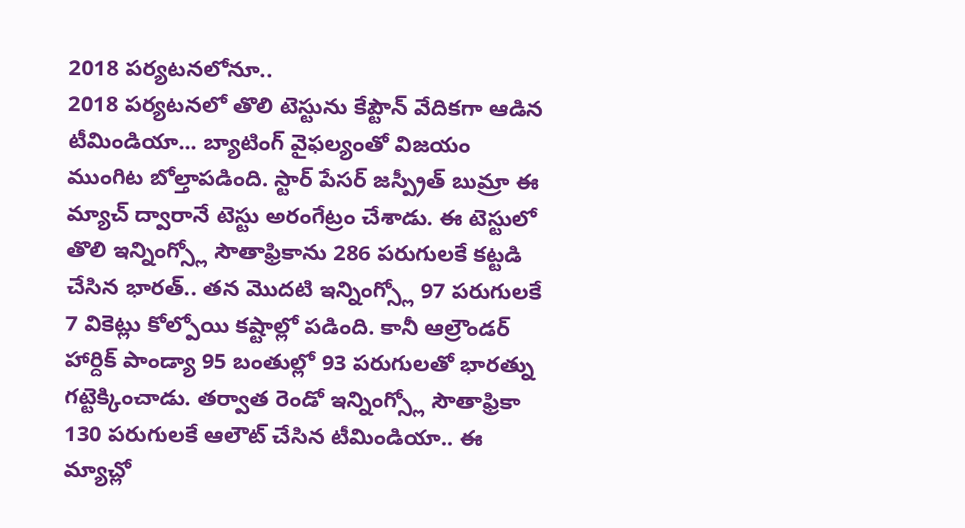2018 పర్యటనలోనూ..
2018 పర్యటనలో తొలి టెస్టును కేప్టౌన్ వేదికగా ఆడిన టీమిండియా... బ్యాటింగ్ వైఫల్యంతో విజయం ముంగిట బోల్తాపడింది. స్టార్ పేసర్ జస్ప్రీత్ బుమ్రా ఈ మ్యాచ్ ద్వారానే టెస్టు అరంగేట్రం చేశాడు. ఈ టెస్టులో తొలి ఇన్నింగ్స్లో సౌతాఫ్రికాను 286 పరుగులకే కట్టడి చేసిన భారత్.. తన మొదటి ఇన్నింగ్స్లో 97 పరుగులకే 7 వికెట్లు కోల్పోయి కష్టాల్లో పడింది. కానీ ఆల్రౌండర్ హార్దిక్ పాండ్యా 95 బంతుల్లో 93 పరుగులతో భారత్ను గట్టెక్కించాడు. తర్వాత రెండో ఇన్నింగ్స్లో సౌతాఫ్రికా 130 పరుగులకే ఆలౌట్ చేసిన టీమిండియా.. ఈ మ్యాచ్లో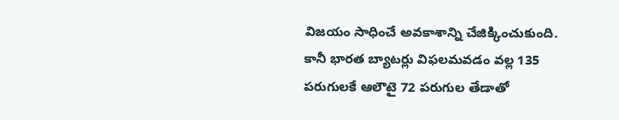విజయం సాధించే అవకాశాన్ని చేజిక్కించుకుంది. కానీ భారత బ్యాటర్లు విఫలమవడం వల్ల 135 పరుగులకే ఆలౌటై 72 పరుగుల తేడాతో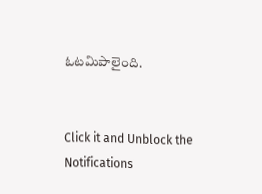ఓటమిపాలైంది.


Click it and Unblock the Notifications